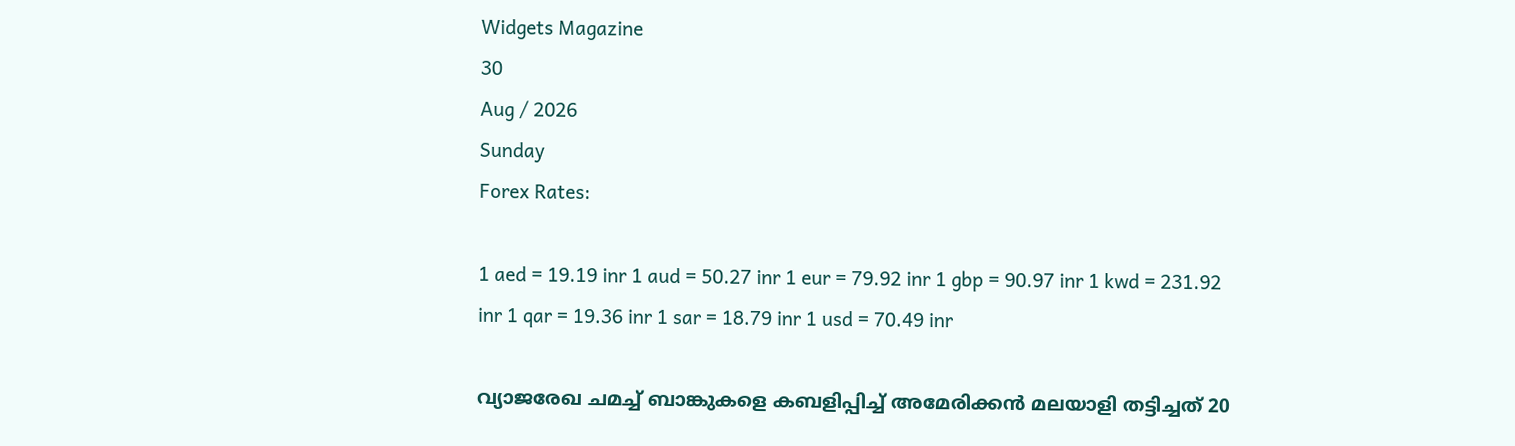Widgets Magazine
30
Aug / 2026
Sunday
Forex Rates:

1 aed = 19.19 inr 1 aud = 50.27 inr 1 eur = 79.92 inr 1 gbp = 90.97 inr 1 kwd = 231.92 inr 1 qar = 19.36 inr 1 sar = 18.79 inr 1 usd = 70.49 inr

വ്യാജരേഖ ചമച്ച് ബാങ്കുകളെ കബളിപ്പിച്ച് അമേരിക്കന്‍ മലയാളി തട്ടിച്ചത് 20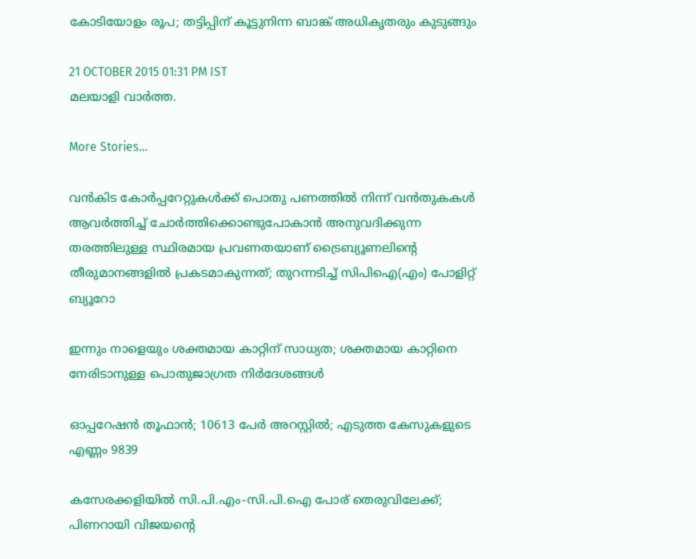കോടിയോളം രൂപ; തട്ടിപ്പിന് കൂട്ടുനിന്ന ബാങ്ക് അധികൃതരും കുടുങ്ങും

21 OCTOBER 2015 01:31 PM IST
മലയാളി വാര്‍ത്ത.

More Stories...

വൻകിട കോർപ്പറേറ്റുകൾക്ക് പൊതു പണത്തിൽ നിന്ന് വൻതുകകൾ ആവർത്തിച്ച് ചോർത്തിക്കൊണ്ടുപോകാൻ അനുവദിക്കുന്ന തരത്തിലുള്ള സ്ഥിരമായ പ്രവണതയാണ് ട്രൈബ്യൂണലിന്റെ തീരുമാനങ്ങളിൽ പ്രകടമാകുന്നത്; തുറന്നടിച്ച് സിപിഐ(എം) പോളിറ്റ് ബ്യൂറോ

ഇന്നും നാളെയും ശക്തമായ കാറ്റിന് സാധ്യത; ശക്തമായ കാറ്റിനെ നേരിടാനുള്ള പൊതുജാഗ്രത നിർദേശങ്ങൾ

ഓപ്പറേഷന്‍ തൂഫാന്‍; 10613 പേർ അറസ്റ്റിൽ; എടുത്ത കേസുകളുടെ എണ്ണം 9839

കസേരക്കളിയിൽ സി.പി.എം-സി.പി.ഐ പോര് തെരുവിലേക്ക്; പിണറായി വിജയന്റെ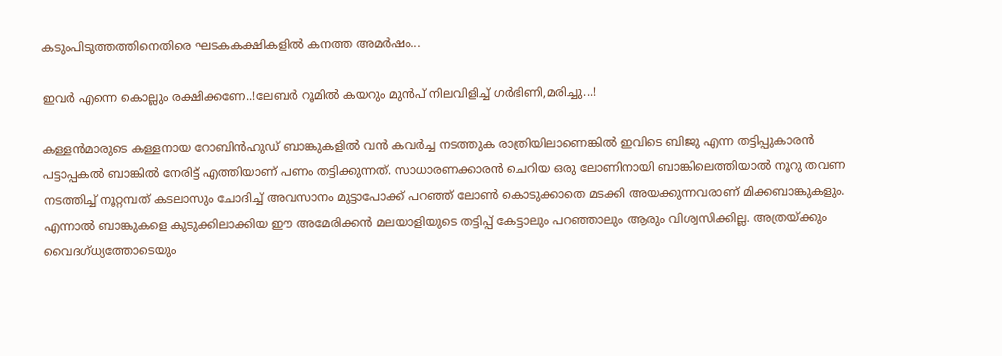കടുംപിടുത്തത്തിനെതിരെ ഘടകകക്ഷികളിൽ കനത്ത അമർഷം...

ഇവർ എന്നെ കൊല്ലും രക്ഷിക്കണേ..!ലേബർ റൂമിൽ കയറും മുൻപ് നിലവിളിച്ച് ഗർഭിണി,മരിച്ചു...!

കള്ളന്‍മാരുടെ കള്ളനായ റോബിന്‍ഹുഡ് ബാങ്കുകളില്‍ വന്‍ കവര്‍ച്ച നടത്തുക രാത്രിയിലാണെങ്കില്‍ ഇവിടെ ബിജു എന്ന തട്ടിപ്പുകാരന്‍ പട്ടാപ്പകല്‍ ബാങ്കില്‍ നേരിട്ട് എത്തിയാണ് പണം തട്ടിക്കുന്നത്. സാധാരണക്കാരന്‍ ചെറിയ ഒരു ലോണിനായി ബാങ്കിലെത്തിയാല്‍ നൂറു തവണ നടത്തിച്ച് നൂറ്റമ്പത് കടലാസും ചോദിച്ച് അവസാനം മുട്ടാപോക്ക് പറഞ്ഞ് ലോണ്‍ കൊടുക്കാതെ മടക്കി അയക്കുന്നവരാണ് മിക്കബാങ്കുകളും. എന്നാല്‍ ബാങ്കുകളെ കുടുക്കിലാക്കിയ ഈ അമേരിക്കന്‍ മലയാളിയുടെ തട്ടിപ്പ് കേട്ടാലും പറഞ്ഞാലും ആരും വിശ്വസിക്കില്ല. അത്രയ്ക്കും വൈദഗ്ധ്യത്തോടെയും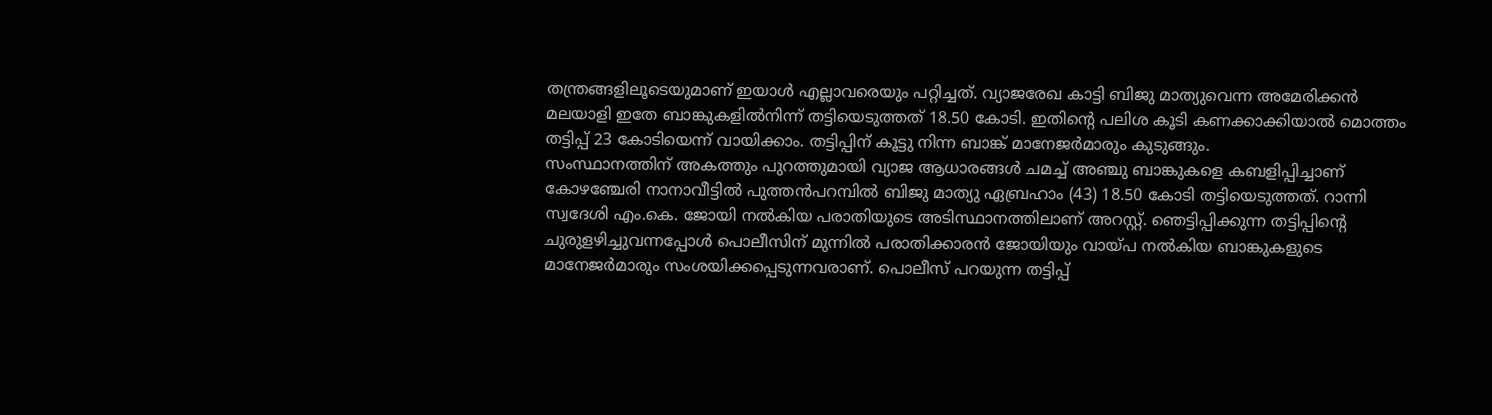തന്ത്രങ്ങളിലൂടെയുമാണ് ഇയാള്‍ എല്ലാവരെയും പറ്റിച്ചത്. വ്യാജരേഖ കാട്ടി ബിജു മാത്യുവെന്ന അമേരിക്കന്‍ മലയാളി ഇതേ ബാങ്കുകളില്‍നിന്ന് തട്ടിയെടുത്തത് 18.50 കോടി. ഇതിന്റെ പലിശ കൂടി കണക്കാക്കിയാല്‍ മൊത്തം തട്ടിപ്പ് 23 കോടിയെന്ന് വായിക്കാം. തട്ടിപ്പിന് കൂട്ടു നിന്ന ബാങ്ക് മാനേജര്‍മാരും കുടുങ്ങും.
സംസ്ഥാനത്തിന് അകത്തും പുറത്തുമായി വ്യാജ ആധാരങ്ങള്‍ ചമച്ച് അഞ്ചു ബാങ്കുകളെ കബളിപ്പിച്ചാണ് കോഴഞ്ചേരി നാനാവീട്ടില്‍ പുത്തന്‍പറമ്പില്‍ ബിജു മാത്യു ഏബ്രഹാം (43) 18.50 കോടി തട്ടിയെടുത്തത്. റാന്നി സ്വദേശി എം.കെ. ജോയി നല്‍കിയ പരാതിയുടെ അടിസ്ഥാനത്തിലാണ് അറസ്റ്റ്. ഞെട്ടിപ്പിക്കുന്ന തട്ടിപ്പിന്റെ ചുരുളഴിച്ചുവന്നപ്പോള്‍ പൊലീസിന് മുന്നില്‍ പരാതിക്കാരന്‍ ജോയിയും വായ്പ നല്‍കിയ ബാങ്കുകളുടെ മാനേജര്‍മാരും സംശയിക്കപ്പെടുന്നവരാണ്. പൊലീസ് പറയുന്ന തട്ടിപ്പ്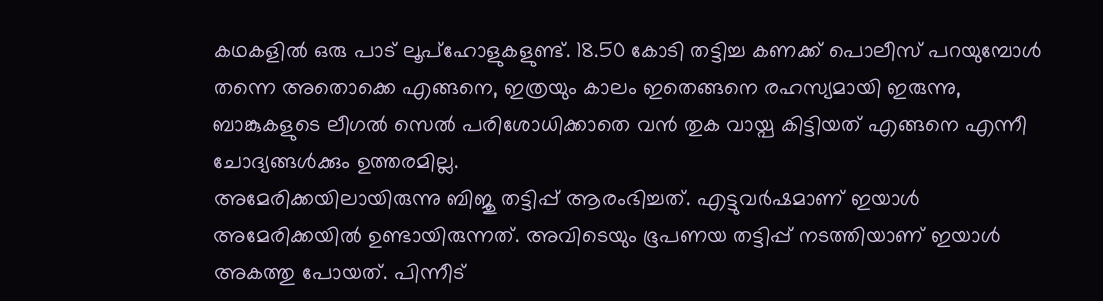കഥകളില്‍ ഒരു പാട് ലൂപ്‌ഹോളുകളുണ്ട്. 18.50 കോടി തട്ടിച്ച കണക്ക് പൊലീസ് പറയുമ്പോള്‍ തന്നെ അതൊക്കെ എങ്ങനെ, ഇത്രയും കാലം ഇതെങ്ങനെ രഹസ്യമായി ഇരുന്നു, ബാങ്കുകളുടെ ലീഗല്‍ സെല്‍ പരിശോധിക്കാതെ വന്‍ തുക വായ്പ കിട്ടിയത് എങ്ങനെ എന്നീ ചോദ്യങ്ങള്‍ക്കും ഉത്തരമില്ല.
അമേരിക്കയിലായിരുന്നു ബിജു തട്ടിപ്പ് ആരംഭിച്ചത്. എട്ടുവര്‍ഷമാണ് ഇയാള്‍ അമേരിക്കയില്‍ ഉണ്ടായിരുന്നത്. അവിടെയും ഭൂപണയ തട്ടിപ്പ് നടത്തിയാണ് ഇയാള്‍ അകത്തു പോയത്. പിന്നീട്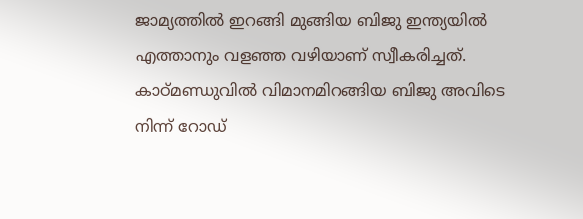ജാമ്യത്തില്‍ ഇറങ്ങി മുങ്ങിയ ബിജു ഇന്ത്യയില്‍ എത്താനും വളഞ്ഞ വഴിയാണ് സ്വീകരിച്ചത്. കാഠ്മണ്ഡുവില്‍ വിമാനമിറങ്ങിയ ബിജു അവിടെ നിന്ന് റോഡ്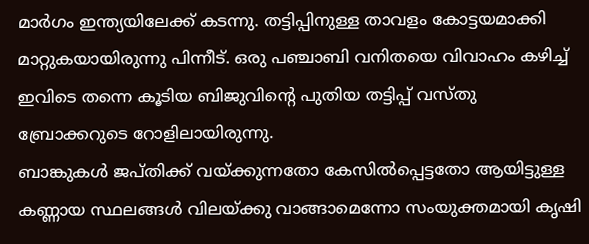മാര്‍ഗം ഇന്ത്യയിലേക്ക് കടന്നു. തട്ടിപ്പിനുള്ള താവളം കോട്ടയമാക്കി മാറ്റുകയായിരുന്നു പിന്നീട്. ഒരു പഞ്ചാബി വനിതയെ വിവാഹം കഴിച്ച് ഇവിടെ തന്നെ കൂടിയ ബിജുവിന്റെ പുതിയ തട്ടിപ്പ് വസ്തു ബ്രോക്കറുടെ റോളിലായിരുന്നു.
ബാങ്കുകള്‍ ജപ്തിക്ക് വയ്ക്കുന്നതോ കേസില്‍പ്പെട്ടതോ ആയിട്ടുള്ള കണ്ണായ സ്ഥലങ്ങള്‍ വിലയ്ക്കു വാങ്ങാമെന്നോ സംയുക്തമായി കൃഷി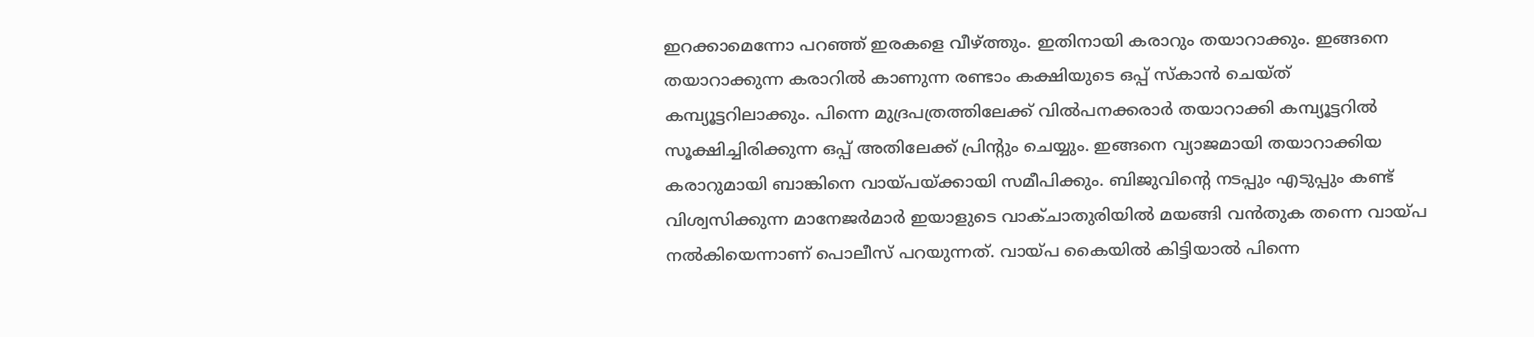ഇറക്കാമെന്നോ പറഞ്ഞ് ഇരകളെ വീഴ്ത്തും. ഇതിനായി കരാറും തയാറാക്കും. ഇങ്ങനെ തയാറാക്കുന്ന കരാറില്‍ കാണുന്ന രണ്ടാം കക്ഷിയുടെ ഒപ്പ് സ്‌കാന്‍ ചെയ്ത് കമ്പ്യൂട്ടറിലാക്കും. പിന്നെ മുദ്രപത്രത്തിലേക്ക് വില്‍പനക്കരാര്‍ തയാറാക്കി കമ്പ്യൂട്ടറില്‍ സൂക്ഷിച്ചിരിക്കുന്ന ഒപ്പ് അതിലേക്ക് പ്രിന്റും ചെയ്യും. ഇങ്ങനെ വ്യാജമായി തയാറാക്കിയ കരാറുമായി ബാങ്കിനെ വായ്പയ്ക്കായി സമീപിക്കും. ബിജുവിന്റെ നടപ്പും എടുപ്പും കണ്ട് വിശ്വസിക്കുന്ന മാനേജര്‍മാര്‍ ഇയാളുടെ വാക്ചാതുരിയില്‍ മയങ്ങി വന്‍തുക തന്നെ വായ്പ നല്‍കിയെന്നാണ് പൊലീസ് പറയുന്നത്. വായ്പ കൈയില്‍ കിട്ടിയാല്‍ പിന്നെ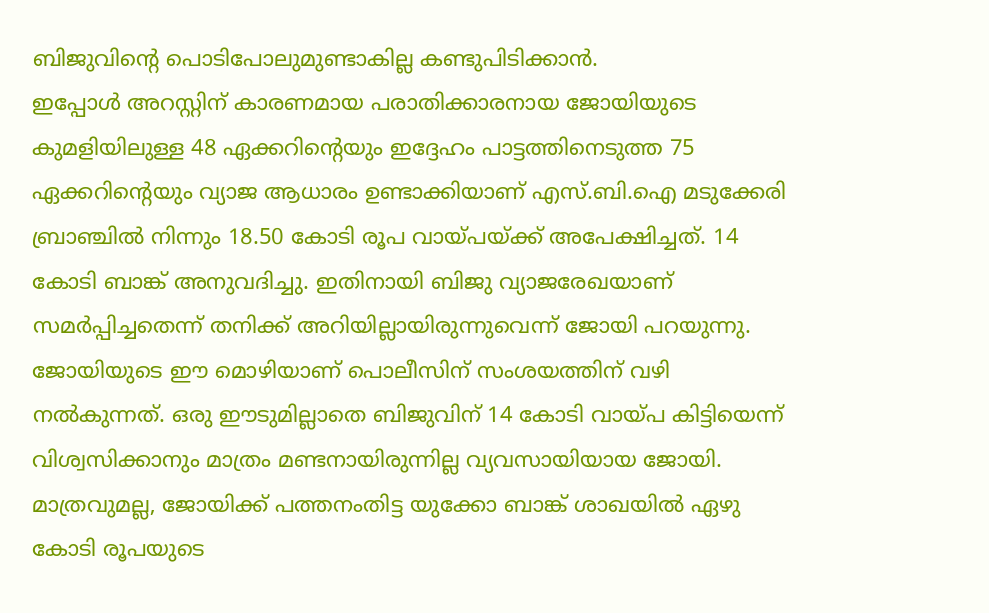ബിജുവിന്റെ പൊടിപോലുമുണ്ടാകില്ല കണ്ടുപിടിക്കാന്‍.
ഇപ്പോള്‍ അറസ്റ്റിന് കാരണമായ പരാതിക്കാരനായ ജോയിയുടെ കുമളിയിലുള്ള 48 ഏക്കറിന്റെയും ഇദ്ദേഹം പാട്ടത്തിനെടുത്ത 75 ഏക്കറിന്റെയും വ്യാജ ആധാരം ഉണ്ടാക്കിയാണ് എസ്.ബി.ഐ മടുക്കേരി ബ്രാഞ്ചില്‍ നിന്നും 18.50 കോടി രൂപ വായ്പയ്ക്ക് അപേക്ഷിച്ചത്. 14 കോടി ബാങ്ക് അനുവദിച്ചു. ഇതിനായി ബിജു വ്യാജരേഖയാണ് സമര്‍പ്പിച്ചതെന്ന് തനിക്ക് അറിയില്ലായിരുന്നുവെന്ന് ജോയി പറയുന്നു. ജോയിയുടെ ഈ മൊഴിയാണ് പൊലീസിന് സംശയത്തിന് വഴി നല്‍കുന്നത്. ഒരു ഈടുമില്ലാതെ ബിജുവിന് 14 കോടി വായ്പ കിട്ടിയെന്ന് വിശ്വസിക്കാനും മാത്രം മണ്ടനായിരുന്നില്ല വ്യവസായിയായ ജോയി. മാത്രവുമല്ല, ജോയിക്ക് പത്തനംതിട്ട യുക്കോ ബാങ്ക് ശാഖയില്‍ ഏഴു കോടി രൂപയുടെ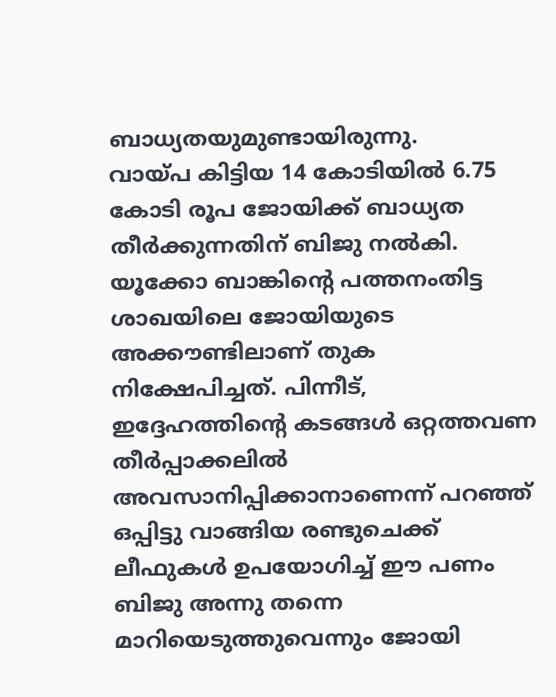ബാധ്യതയുമുണ്ടായിരുന്നു.
വായ്പ കിട്ടിയ 14 കോടിയില്‍ 6.75 കോടി രൂപ ജോയിക്ക് ബാധ്യത തീര്‍ക്കുന്നതിന് ബിജു നല്‍കി. യൂക്കോ ബാങ്കിന്റെ പത്തനംതിട്ട ശാഖയിലെ ജോയിയുടെ അക്കൗണ്ടിലാണ് തുക നിക്ഷേപിച്ചത്. പിന്നീട്, ഇദ്ദേഹത്തിന്റെ കടങ്ങള്‍ ഒറ്റത്തവണ തീര്‍പ്പാക്കലില്‍ അവസാനിപ്പിക്കാനാണെന്ന് പറഞ്ഞ് ഒപ്പിട്ടു വാങ്ങിയ രണ്ടുചെക്ക് ലീഫുകള്‍ ഉപയോഗിച്ച് ഈ പണം ബിജു അന്നു തന്നെ മാറിയെടുത്തുവെന്നും ജോയി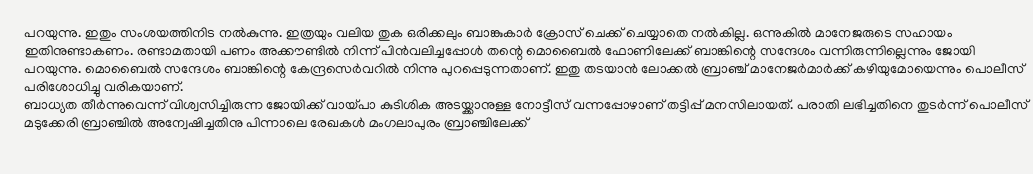പറയുന്നു. ഇതും സംശയത്തിനിട നല്‍കുന്നു. ഇത്രയും വലിയ തുക ഒരിക്കലും ബാങ്കുകാര്‍ ക്രോസ് ചെക്ക് ചെയ്യാതെ നല്‍കില്ല. ഒന്നുകില്‍ മാനേജരുടെ സഹായം ഇതിനുണ്ടാകണം. രണ്ടാമതായി പണം അക്കൗണ്ടില്‍ നിന്ന് പിന്‍വലിച്ചപ്പോള്‍ തന്റെ മൊബൈല്‍ ഫോണിലേക്ക് ബാങ്കിന്റെ സന്ദേശം വന്നിരുന്നില്ലെന്നും ജോയി പറയുന്നു. മൊബൈല്‍ സന്ദേശം ബാങ്കിന്റെ കേന്ദ്രസെര്‍വറില്‍ നിന്നു പുറപ്പെടുന്നതാണ്. ഇതു തടയാന്‍ ലോക്കല്‍ ബ്രാഞ്ച് മാനേജര്‍മാര്‍ക്ക് കഴിയുമോയെന്നും പൊലീസ് പരിശോധിച്ചു വരികയാണ്.
ബാധ്യത തീര്‍ന്നുവെന്ന് വിശ്വസിച്ചിരുന്ന ജോയിക്ക് വായ്പാ കുടിശിക അടയ്ക്കാനുള്ള നോട്ടീസ് വന്നപ്പോഴാണ് തട്ടിപ്പ് മനസിലായത്. പരാതി ലഭിച്ചതിനെ തുടര്‍ന്ന് പൊലീസ് മടുക്കേരി ബ്രാഞ്ചില്‍ അന്വേഷിച്ചതിനു പിന്നാലെ രേഖകള്‍ മംഗലാപുരം ബ്രാഞ്ചിലേക്ക്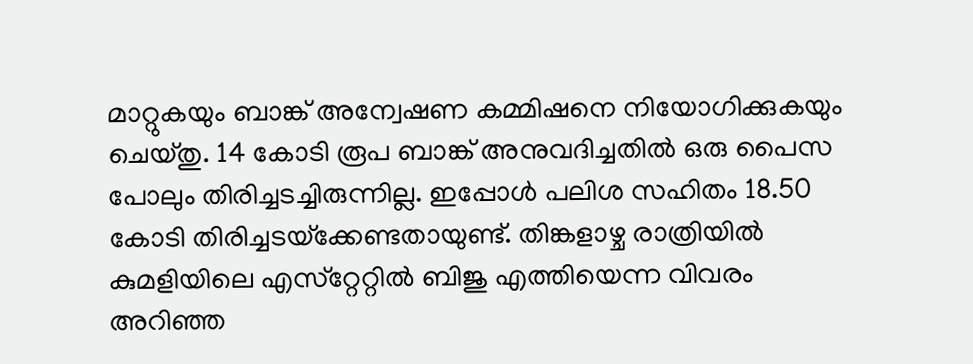മാറ്റുകയും ബാങ്ക് അന്വേഷണ കമ്മിഷനെ നിയോഗിക്കുകയും ചെയ്തു. 14 കോടി രൂപ ബാങ്ക് അനുവദിച്ചതില്‍ ഒരു പൈസ പോലും തിരിച്ചടച്ചിരുന്നില്ല. ഇപ്പോള്‍ പലിശ സഹിതം 18.50 കോടി തിരിച്ചടയ്‌ക്കേണ്ടതായുണ്ട്. തിങ്കളാഴ്ച രാത്രിയില്‍ കുമളിയിലെ എസ്‌റ്റേറ്റില്‍ ബിജു എത്തിയെന്ന വിവരം അറിഞ്ഞ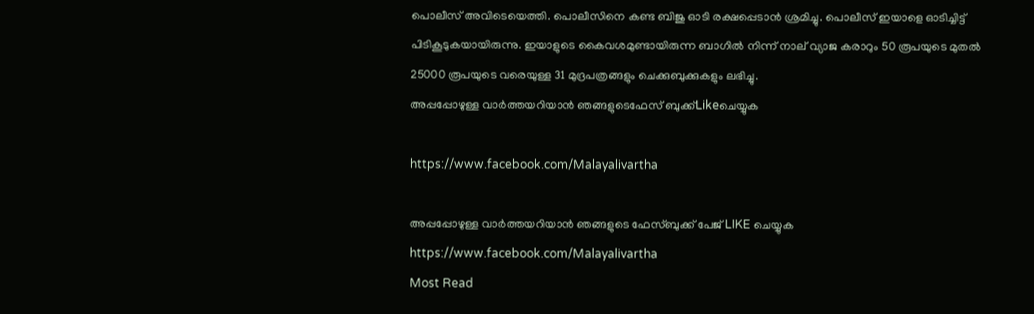പൊലീസ് അവിടെയെത്തി. പൊലീസിനെ കണ്ട ബിജു ഓടി രക്ഷപ്പെടാന്‍ ശ്രമിച്ചു. പൊലീസ് ഇയാളെ ഓടിച്ചിട്ട് പിടികൂടുകയായിരുന്നു. ഇയാളുടെ കൈവശമുണ്ടായിരുന്ന ബാഗില്‍ നിന്ന് നാല് വ്യാജ കരാറും 50 രൂപയുടെ മുതല്‍ 25000 രൂപയുടെ വരെയുള്ള 31 മുദ്രപത്രങ്ങളും ചെക്കുബുക്കുകളും ലഭിച്ചു.
അപ്പപ്പോഴുള്ള വാര്‍ത്തയറിയാന്‍ ഞങ്ങളുടെഫേസ്‌ ബുക്ക്‌Likeചെയ്യുക

https://www.facebook.com/Malayalivartha

അപ്പപ്പോഴുള്ള വാര്‍ത്തയറിയാന്‍ ഞങ്ങളുടെ ഫേസ്‌ബുക്ക്‌ പേജ് LIKE ചെയ്യുക
https://www.facebook.com/Malayalivartha
Most Read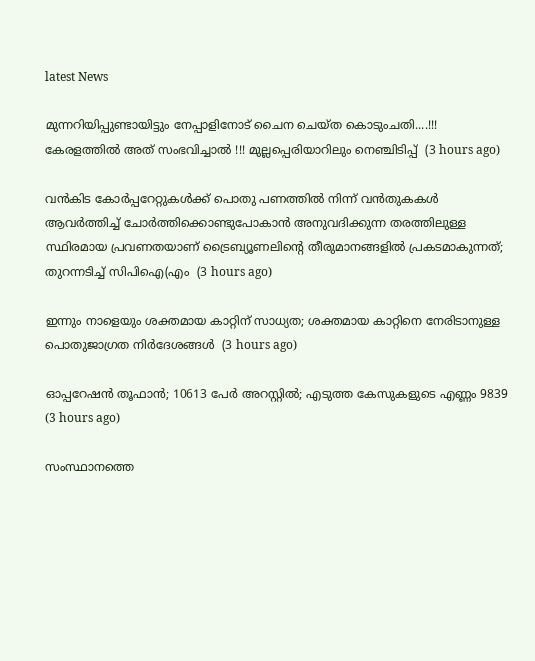latest News

മുന്നറിയിപ്പുണ്ടായിട്ടും നേപ്പാളിനോട് ചൈന ചെയ്ത കൊടുംചതി....!!! കേരളത്തിൽ അത് സംഭവിച്ചാൽ !!! മുല്ലപ്പെരിയാറിലും നെഞ്ചിടിപ്പ്  (3 hours ago)

വൻകിട കോർപ്പറേറ്റുകൾക്ക് പൊതു പണത്തിൽ നിന്ന് വൻതുകകൾ ആവർത്തിച്ച് ചോർത്തിക്കൊണ്ടുപോകാൻ അനുവദിക്കുന്ന തരത്തിലുള്ള സ്ഥിരമായ പ്രവണതയാണ് ട്രൈബ്യൂണലിന്റെ തീരുമാനങ്ങളിൽ പ്രകടമാകുന്നത്; തുറന്നടിച്ച് സിപിഐ(എം  (3 hours ago)

ഇന്നും നാളെയും ശക്തമായ കാറ്റിന് സാധ്യത; ശക്തമായ കാറ്റിനെ നേരിടാനുള്ള പൊതുജാഗ്രത നിർദേശങ്ങൾ  (3 hours ago)

ഓപ്പറേഷന്‍ തൂഫാന്‍; 10613 പേർ അറസ്റ്റിൽ; എടുത്ത കേസുകളുടെ എണ്ണം 9839  (3 hours ago)

സംസ്ഥാനത്തെ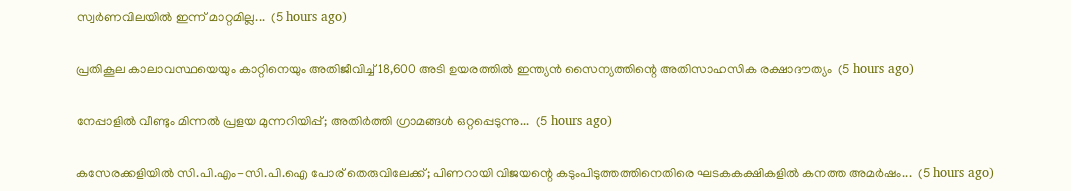സ്വർണവിലയിൽ ഇന്ന് മാറ്റമില്ല...  (5 hours ago)

പ്രതികൂല കാലാവസ്ഥയെയും കാറ്റിനെയും അതിജീവിച്ച് 18,600 അടി ഉയരത്തിൽ ഇന്ത്യൻ സൈന്യത്തിന്റെ അതിസാഹസിക രക്ഷാദൗത്യം  (5 hours ago)

നേപ്പാളിൽ വീണ്ടും മിന്നൽ പ്രളയ മുന്നറിയിപ്പ്; അതിർത്തി ഗ്രാമങ്ങൾ ഒറ്റപ്പെടുന്നു...  (5 hours ago)

കസേരക്കളിയിൽ സി.പി.എം-സി.പി.ഐ പോര് തെരുവിലേക്ക്; പിണറായി വിജയന്റെ കടുംപിടുത്തത്തിനെതിരെ ഘടകകക്ഷികളിൽ കനത്ത അമർഷം...  (5 hours ago)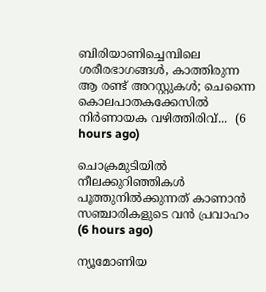ബിരിയാണിച്ചെമ്പിലെ ശരീരഭാഗങ്ങൾ, കാത്തിരുന്ന ആ രണ്ട് അറസ്റ്റുകൾ; ചെന്നൈ കൊലപാതകക്കേസിൽ നിർണായക വഴിത്തിരിവ്...  (6 hours ago)

ചൊക്രമുടിയിൽ നീലക്കുറിഞ്ഞികൾ പൂത്തുനിൽക്കുന്നത് കാണാൻ സഞ്ചാരികളുടെ വൻ പ്രവാഹം  (6 hours ago)

ന്യൂമോണിയ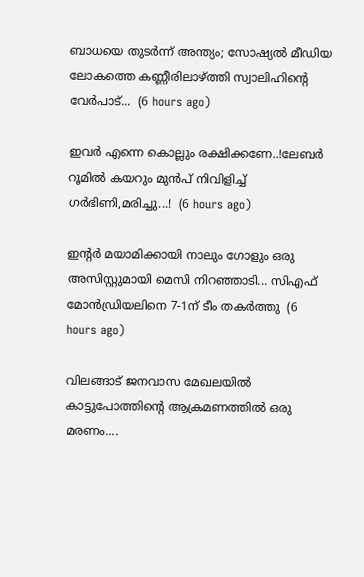ബാധയെ തുടർന്ന് അന്ത്യം; സോഷ്യൽ മീഡിയ ലോകത്തെ കണ്ണീരിലാഴ്ത്തി സ്വാലിഹിന്റെ വേർപാട്...  (6 hours ago)

ഇവർ എന്നെ കൊല്ലും രക്ഷിക്കണേ..!ലേബർ റൂമിൽ കയറും മുൻപ് നിവിളിച്ച് ഗർഭിണി,മരിച്ചു...!  (6 hours ago)

ഇന്റർ മയാമിക്കായി നാലും ഗോളും ഒരു അസിസ്റ്റുമായി മെസി നിറഞ്ഞാടി... സിഎഫ് മോൻഡ്രിയലിനെ 7-1ന് ടീം തകർത്തു  (6 hours ago)

വിലങ്ങാട് ജനവാസ മേഖലയിൽ കാട്ടുപോത്തിന്റെ ആക്രമണത്തിൽ ഒരു മരണം....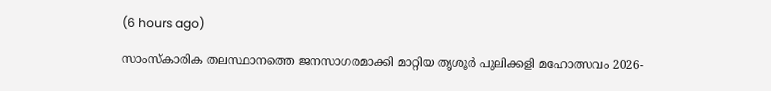(6 hours ago)

സാംസ്കാരിക തലസ്ഥാനത്തെ ജനസാഗരമാക്കി മാറ്റിയ തൃശൂർ പുലിക്കളി മഹോത്സവം 2026-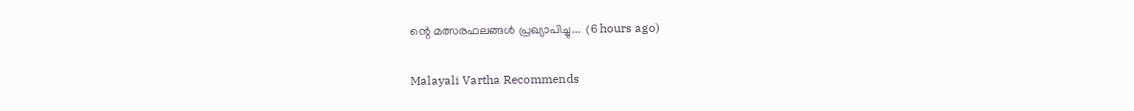ന്റെ മത്സരഫലങ്ങൾ പ്രഖ്യാപിച്ചു...  (6 hours ago)

Malayali Vartha Recommends